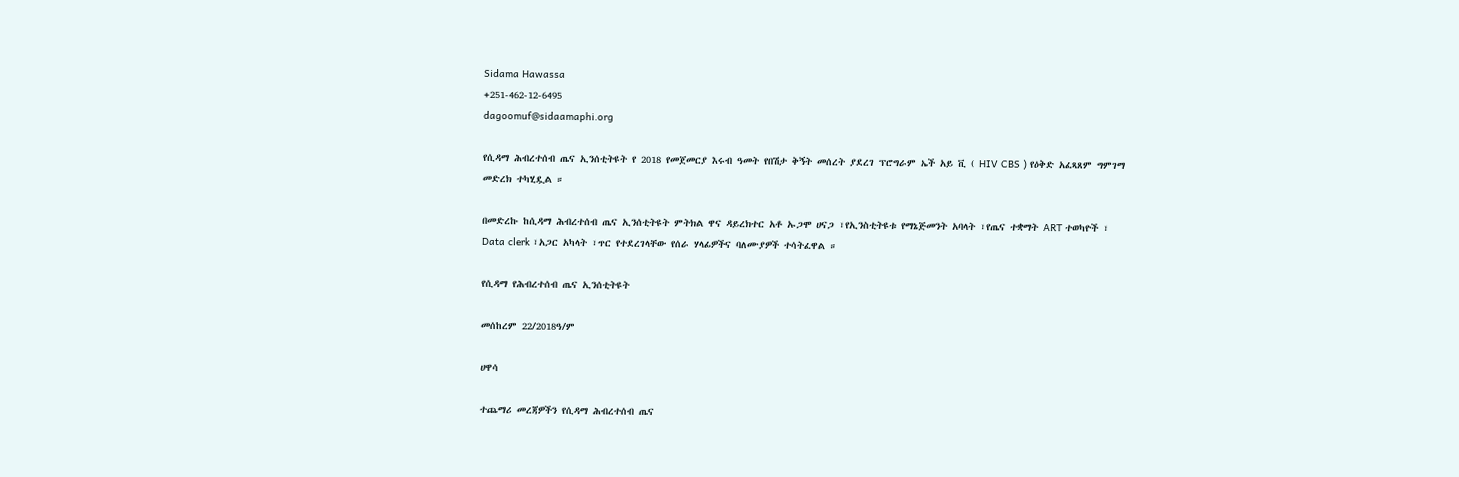Sidama Hawassa
+251-462-12-6495
dagoomuf@sidaamaphi.org

የሲዳማ ሕብረተሰብ ጤና ኢንሰቲትዩት የ 2018 የመጀመርያ እሩብ ዓመት የበሽታ ቅኝት መሰረት ያደረገ ፕሮግራም ኤች አይ ቪ ( HIV CBS ) የዕቅድ አፈጻጸም ግምገማ መድረክ ተካሂዷል ።

በመድረኩ ከሲዳማ ሕብረተሰብ ጤና ኢንሰቲትዩት ምትክል ዋና ዳይረክተር አቶ ኡጋሞ ሀናጋ ፣የኢንስቲትዩቱ የማኔጅመንት አባላት ፣የጤና ተቋማት ART ተወካዮች ፣ Data clerk ፣አጋር አካላት ፣ጥር የተደረገላቸው የሰራ ሃላፊዎችና ባለሙያዎች ተሳትፈዋል ።

የሲዳማ የሕብረተሰብ ጤና ኢንሰቲትዩት

መሰከረም 22/2018ዓ/ም

ሀዋሳ

ተጨማሪ መረጃዎችን የሲዳማ ሕብረተሰብ ጤና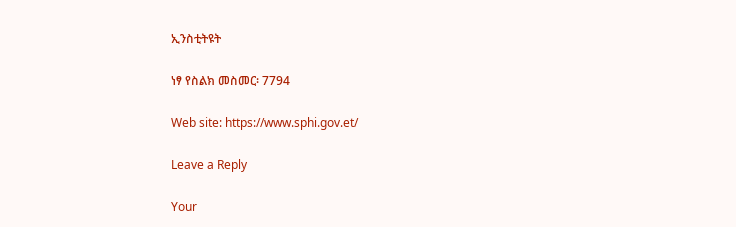ኢንስቲትዩት

ነፃ የስልክ መስመር፡ 7794

Web site: https://www.sphi.gov.et/

Leave a Reply

Your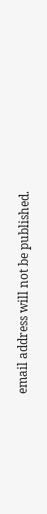email address will not be published.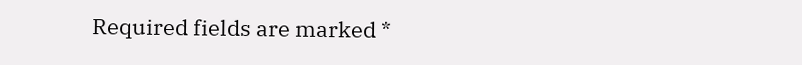Required fields are marked *